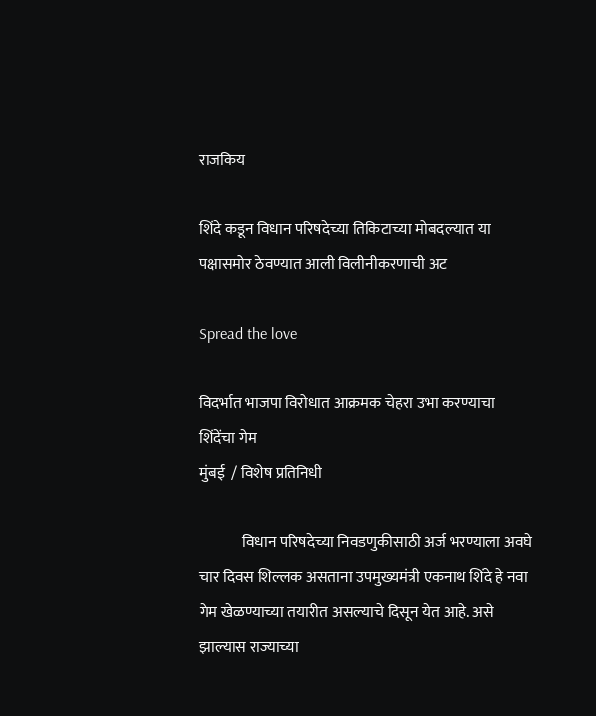राजकिय

शिंदे कडून विधान परिषदेच्या तिकिटाच्या मोबदल्यात या पक्षासमोर ठेवण्यात आली विलीनीकरणाची अट

Spread the love

विदर्भात भाजपा विरोधात आक्रमक चेहरा उभा करण्याचा शिंदेंचा गेम
मुंबई  / विशेष प्रतिनिधी

              विधान परिषदेच्या निवडणुकीसाठी अर्ज भरण्याला अवघे चार दिवस शिल्लक असताना उपमुख्यमंत्री एकनाथ शिंदे हे नवा गेम खेळण्याच्या तयारीत असल्याचे दिसून येत आहे. असे झाल्यास राज्याच्या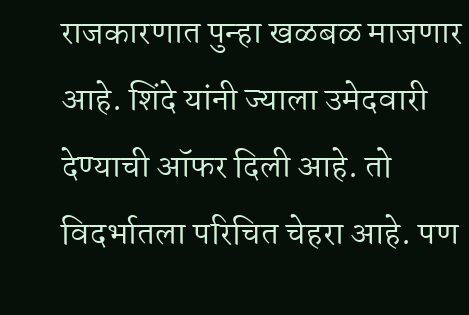राजकारणात पुन्हा खळबळ माजणार आहे. शिंदे यांनी ज्याला उमेदवारी देण्याची ऑफर दिली आहे. तो विदर्भातला परिचित चेहरा आहे. पण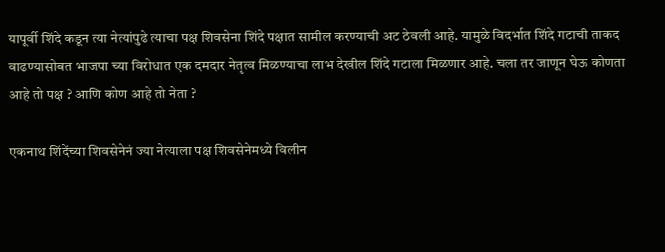यापूर्वी शिंदे कडून त्या नेत्यांपुढे त्याचा पक्ष शिवसेना शिंदे पक्षात सामील करण्याची अट ठेवली आहे. यामुळे विदर्भात शिंदे गटाची ताकद वाढण्यासोबत भाजपा च्या विरोधात एक दमदार नेतृत्व मिळण्याचा लाभ देखील शिंदे गटाला मिळणार आहे. चला तर जाणून घेऊ कोणता आहे तो पक्ष ? आणि कोण आहे तो नेता ?

एकनाथ शिंदेंच्या शिवसेनेनं ज्या नेत्याला पक्ष शिवसेनेमध्ये विलीन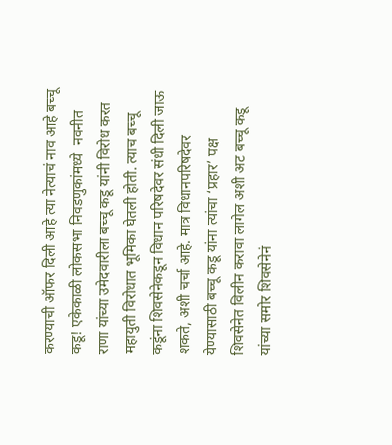करण्याची ऑफर दिली आहे त्या नेत्याचं नाव आहे बच्चू कडू! एकेकाळी लोकसभा निवडणुकांमध्ये  नवनीत राणा यांच्या उमेदवारीला बच्चू कडू यांनी विरोध करत महायुती विरोधात भूमिका घेतली होती. त्याच बच्चू कडूंना शिवसेनेकडून विधान परिषदेवर संधी दिली जाऊ शकते, अशी चर्चा आहे. मात्र विधानपरिषदेवर येण्यासाठी बच्चू कडू यांना त्यांचा ‘प्रहार’ पक्ष शिवसेनेत विलीन करावा लागेल अशी अट बच्चू कडू यांच्या समोर शिवसेनेनं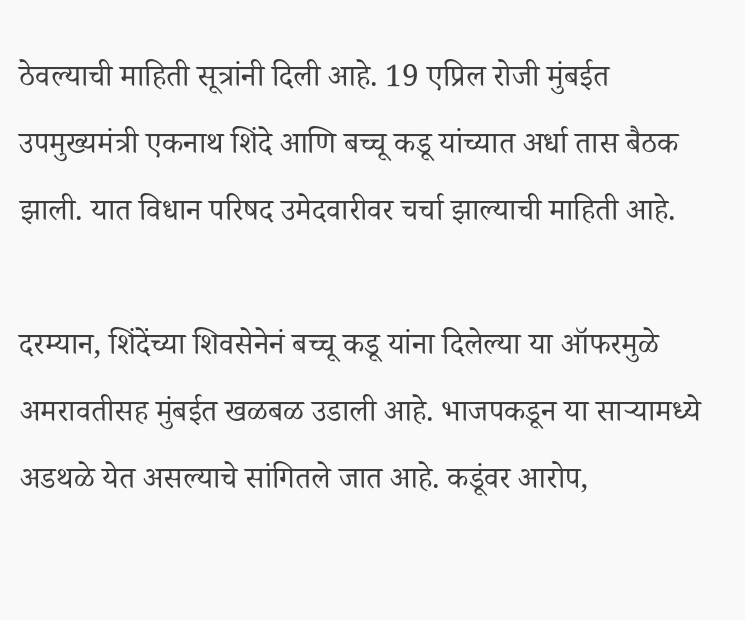ठेवल्याची माहिती सूत्रांनी दिली आहे. 19 एप्रिल रोजी मुंबईत उपमुख्यमंत्री एकनाथ शिंदे आणि बच्चू कडू यांच्यात अर्धा तास बैठक झाली. यात विधान परिषद उमेदवारीवर चर्चा झाल्याची माहिती आहे.

दरम्यान, शिंदेंच्या शिवसेनेनं बच्चू कडू यांना दिलेल्या या ऑफरमुळे अमरावतीसह मुंबईत खळबळ उडाली आहे. भाजपकडून या साऱ्यामध्ये अडथळे येत असल्याचे सांगितले जात आहे. कडूंवर आरोप,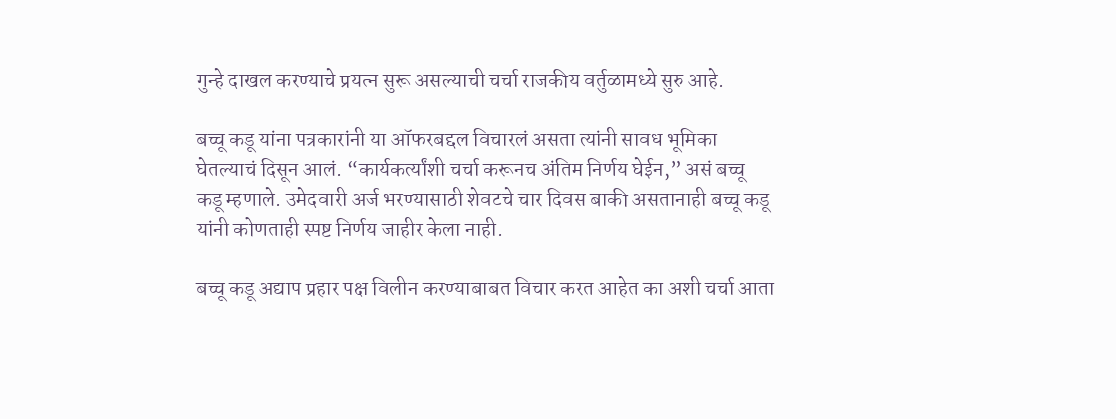गुन्हे दाखल करण्याचे प्रयत्न सुरू असल्याची चर्चा राजकीय वर्तुळामध्ये सुरु आहे.

बच्चू कडू यांना पत्रकारांनी या ऑफरबद्दल विचारलं असता त्यांनी सावध भूमिका घेतल्याचं दिसून आलं. “कार्यकर्त्यांशी चर्चा करूनच अंतिम निर्णय घेईन,” असं बच्चू कडू म्हणाले. उमेदवारी अर्ज भरण्यासाठी शेवटचे चार दिवस बाकी असतानाही बच्चू कडू यांनी कोणताही स्पष्ट निर्णय जाहीर केला नाही.

बच्चू कडू अद्याप प्रहार पक्ष विलीन करण्याबाबत विचार करत आहेत का अशी चर्चा आता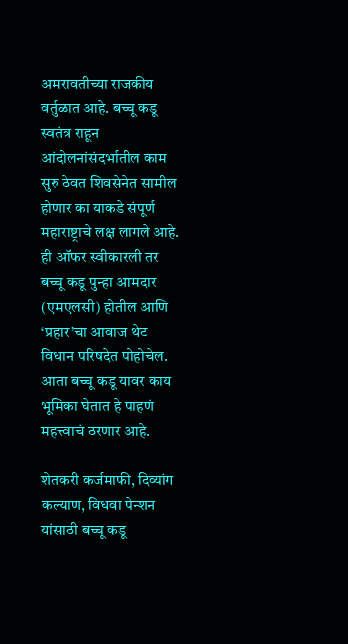अमरावतीच्या राजकीय वर्तुळात आहे. बच्चू कडू स्वतंत्र राहून आंदोलनांसंदर्भातील काम सुरु ठेवत शिवसेनेत सामील होणार का याकडे संपूर्ण महाराष्ट्राचे लक्ष लागले आहे. ही ऑफर स्वीकारली तर बच्चू कडू पुन्हा आमदार (एमएलसी) होतील आणि ‘प्रहार’चा आवाज थेट विधान परिषदेत पोहोचेल. आता बच्चू कडू यावर काय भूमिका घेतात हे पाहणं महत्त्वाचं ठरणार आहे.

शेतकरी कर्जमाफी, दिव्यांग कल्याण, विधवा पेन्शन यांसाठी बच्चू कडू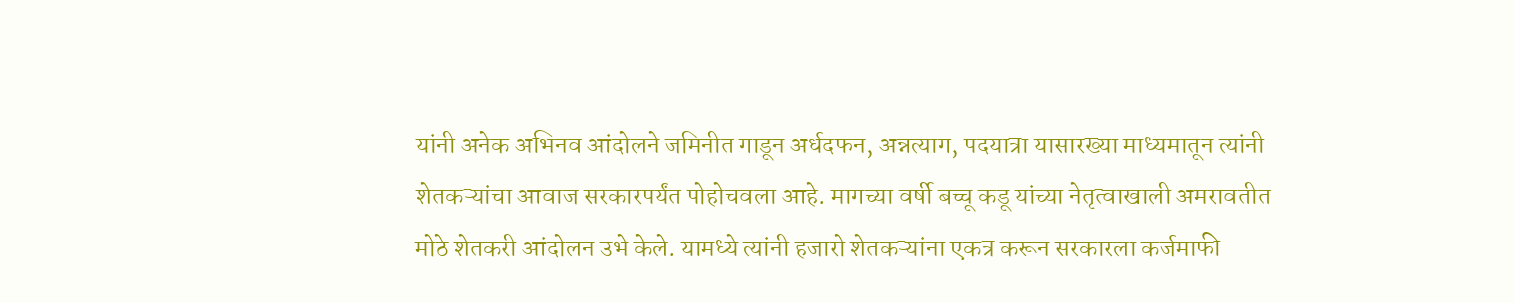यांनी अनेक अभिनव आंदोलने जमिनीत गाडून अर्धदफन, अन्नत्याग, पदयात्रा यासारख्या माध्यमातून त्यांनी शेतकऱ्यांचा आवाज सरकारपर्यंत पोहोचवला आहे. मागच्या वर्षी बच्चू कडू यांच्या नेतृत्वाखाली अमरावतीत मोठे शेतकरी आंदोलन उभे केले. यामध्ये त्यांनी हजारो शेतकऱ्यांना एकत्र करून सरकारला कर्जमाफी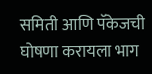समिती आणि पॅकेजची घोषणा करायला भाग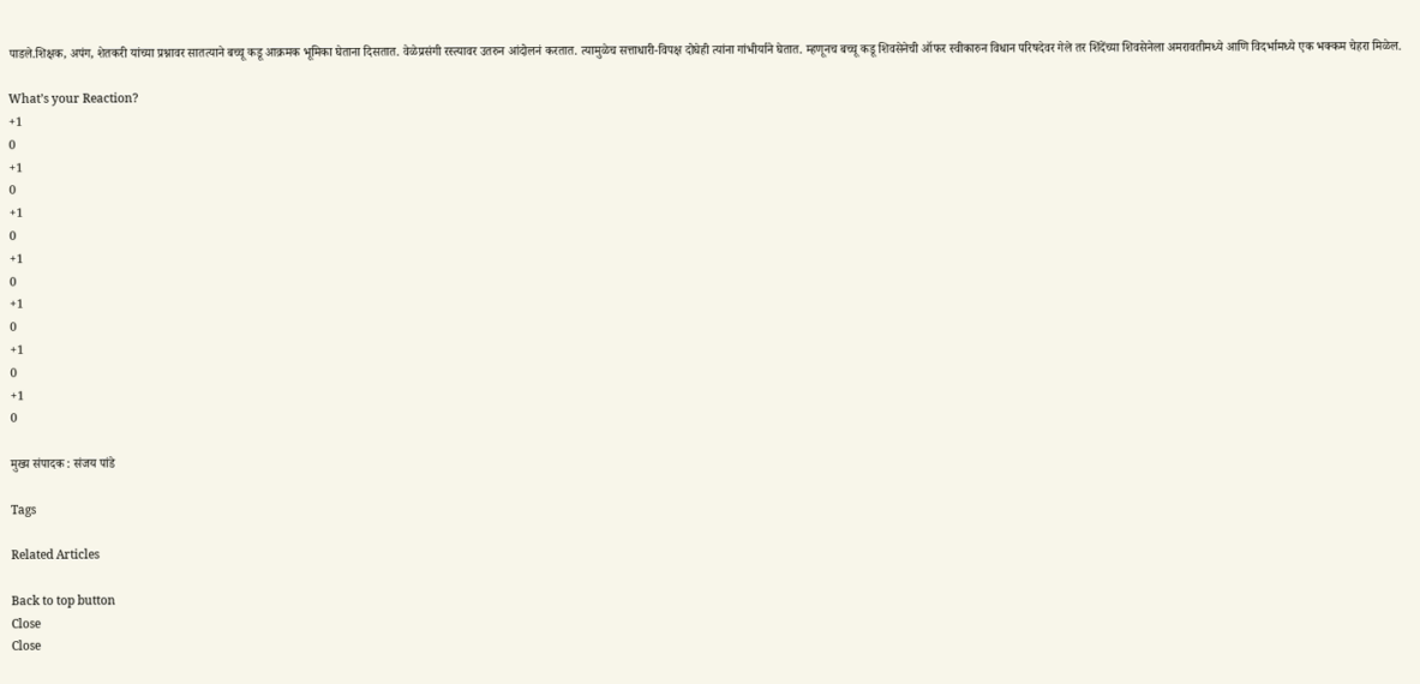पाडले.शिक्षक, अपंग, शेतकरी यांच्या प्रश्नावर सातत्याने बच्चू कडू आक्रमक भूमिका घेताना दिसतात. वेळेप्रसंगी रस्त्यावर उतरुन आंदोलनं करतात. त्यामुळेच सत्ताधारी-विपक्ष दोघेही त्यांना गांभीर्याने घेतात. म्हणूनच बच्चू कडू शिवसेनेची ऑफर स्वीकारुन विधान परिषदेवर गेले तर शिंदेंच्या शिवसेनेला अमरावतीमध्ये आणि विदर्भामध्ये एक भक्कम चेहरा मिळेल.

What’s your Reaction?
+1
0
+1
0
+1
0
+1
0
+1
0
+1
0
+1
0

मुख्य संपादक : संजय पांडे

Tags

Related Articles

Back to top button
Close
Close